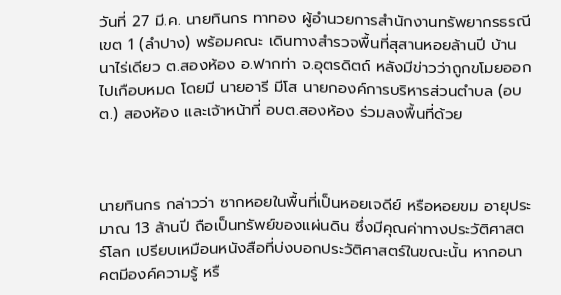วันที่ 27 มี.ค. นายทินกร ทาทอง ผู้อำนวยการสำนักงานทรัพยากรธรณี เขต 1 (ลำปาง) พร้อมคณะ เดินทางสำรวจพื้นที่สุสานหอยล้านปี บ้านนาไร่เดียว ต.สองห้อง อ.ฟากท่า จ.อุตรดิตถ์ หลังมีข่าวว่าถูกขโมยออกไปเกือบหมด โดยมี นายอารี มีโส นายกองค์การบริหารส่วนตำบล (อบต.) สองห้อง และเจ้าหน้าที่ อบต.สองห้อง ร่วมลงพื้นที่ด้วย



นายทินกร กล่าวว่า ซากหอยในพื้นที่เป็นหอยเจดีย์ หรือหอยขม อายุประมาณ 13 ล้านปี ถือเป็นทรัพย์ของแผ่นดิน ซึ่งมีคุณค่าทางประวัติศาสตร์โลก เปรียบเหมือนหนังสือที่บ่งบอกประวัติศาสตร์ในขณะนั้น หากอนาคตมีองค์ความรู้ หรื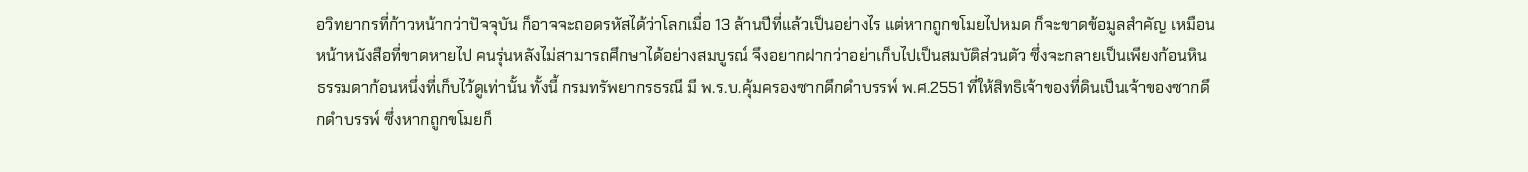อวิทยากรที่ก้าวหน้ากว่าปัจจุบัน ก็อาจจะถอดรหัสได้ว่าโลกเมื่อ 13 ล้านปีที่แล้วเป็นอย่างไร แต่หากถูกขโมยไปหมด ก็จะขาดข้อมูลสำคัญ เหมือนหน้าหนังสือที่ขาดหายไป คนรุ่นหลังไม่สามารถศึกษาได้อย่างสมบูรณ์ จึงอยากฝากว่าอย่าเก็บไปเป็นสมบัติส่วนตัว ซึ่งจะกลายเป็นเพียงก้อนหินธรรมดาก้อนหนึ่งที่เก็บไว้ดูเท่านั้น ทั้งนี้ กรมทรัพยากรธรณี มี พ.ร.บ.คุ้มครองซากดึกดำบรรพ์ พ.ศ.2551 ที่ให้สิทธิเจ้าของที่ดินเป็นเจ้าของซากดึกดำบรรพ์ ซึ่งหากถูกขโมยก็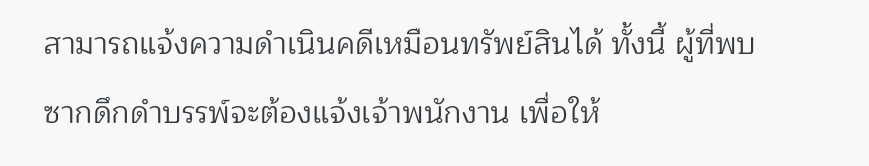สามารถแจ้งความดำเนินคดีเหมือนทรัพย์สินได้ ทั้งนี้ ผู้ที่พบซากดึกดำบรรพ์จะต้องแจ้งเจ้าพนักงาน เพื่อให้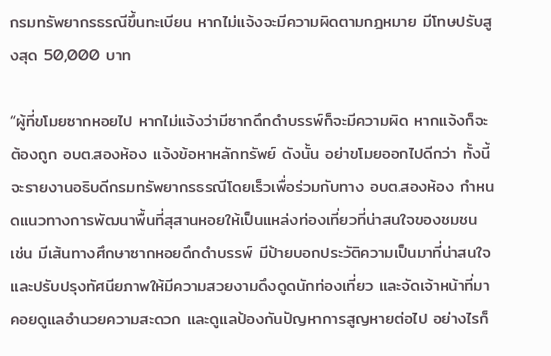กรมทรัพยากรธรณีขึ้นทะเบียน หากไม่แจ้งจะมีความผิดตามกฎหมาย มีโทษปรับสูงสุด 50,000 บาท

“ผู้ที่ขโมยซากหอยไป หากไม่แจ้งว่ามีซากดึกดำบรรพ์ก็จะมีความผิด หากแจ้งก็จะต้องถูก อบต.สองห้อง แจ้งข้อหาหลักทรัพย์ ดังนั้น อย่าขโมยออกไปดีกว่า ทั้งนี้ จะรายงานอธิบดีกรมทรัพยากรธรณีโดยเร็วเพื่อร่วมกับทาง อบต.สองห้อง กำหนดแนวทางการพัฒนาพื้นที่สุสานหอยให้เป็นแหล่งท่องเที่ยวที่น่าสนใจของชมชน เช่น มีเส้นทางศึกษาซากหอยดึกดำบรรพ์ มีป้ายบอกประวัติความเป็นมาที่น่าสนใจ และปรับปรุงทัศนียภาพให้มีความสวยงามดึงดูดนักท่องเที่ยว และจัดเจ้าหน้าที่มาคอยดูแลอำนวยความสะดวก และดูแลป้องกันปัญหาการสูญหายต่อไป อย่างไรก็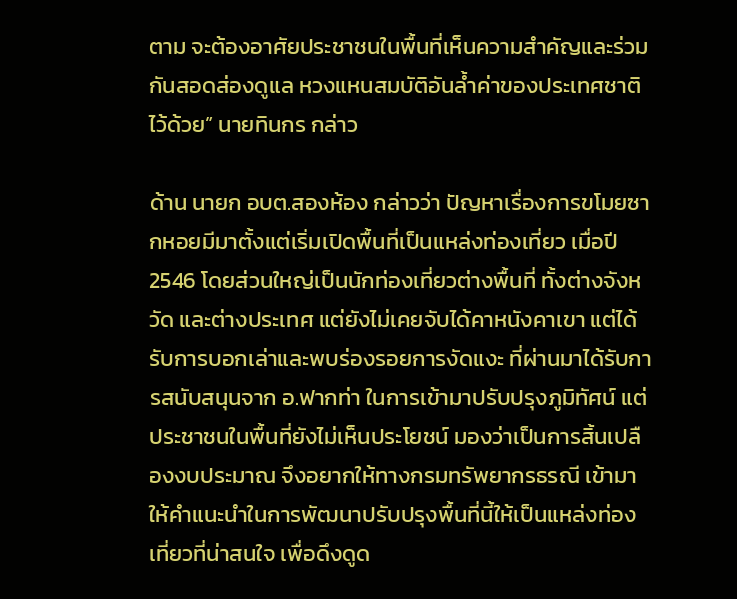ตาม จะต้องอาศัยประชาชนในพื้นที่เห็นความสำคัญและร่วมกันสอดส่องดูแล หวงแหนสมบัติอันล้ำค่าของประเทศชาติไว้ด้วย” นายทินกร กล่าว

ด้าน นายก อบต.สองห้อง กล่าวว่า ปัญหาเรื่องการขโมยซากหอยมีมาตั้งแต่เริ่มเปิดพื้นที่เป็นแหล่งท่องเที่ยว เมื่อปี 2546 โดยส่วนใหญ่เป็นนักท่องเที่ยวต่างพื้นที่ ทั้งต่างจังหวัด และต่างประเทศ แต่ยังไม่เคยจับได้คาหนังคาเขา แต่ได้รับการบอกเล่าและพบร่องรอยการงัดแงะ ที่ผ่านมาได้รับการสนับสนุนจาก อ.ฟากท่า ในการเข้ามาปรับปรุงภูมิทัศน์ แต่ประชาชนในพื้นที่ยังไม่เห็นประโยชน์ มองว่าเป็นการสิ้นเปลืองงบประมาณ จึงอยากให้ทางกรมทรัพยากรธรณี เข้ามาให้คำแนะนำในการพัฒนาปรับปรุงพื้นที่นี้ให้เป็นแหล่งท่องเที่ยวที่น่าสนใจ เพื่อดึงดูด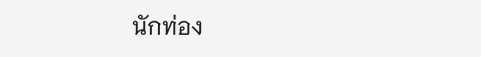นักท่อง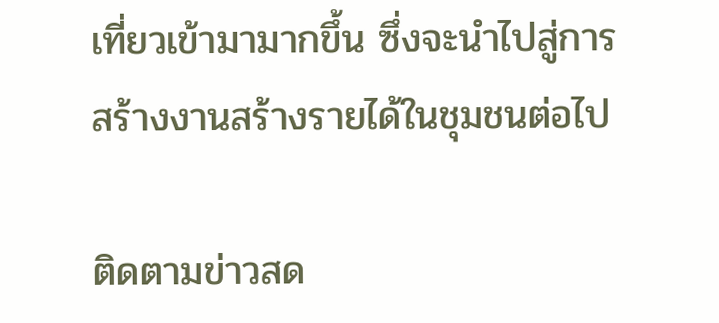เที่ยวเข้ามามากขึ้น ซึ่งจะนำไปสู่การสร้างงานสร้างรายได้ในชุมชนต่อไป

ติดตามข่าวสด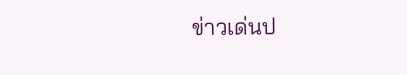ข่าวเด่นป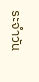ระจำวัน